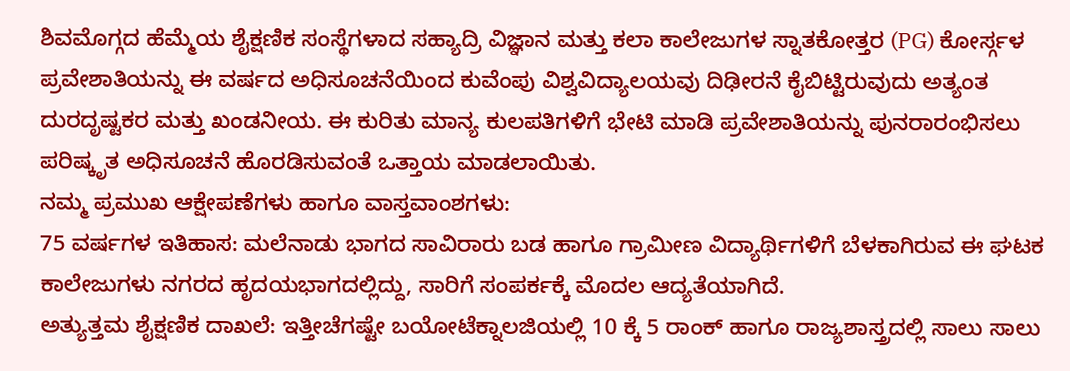ಶಿವಮೊಗ್ಗದ ಹೆಮ್ಮೆಯ ಶೈಕ್ಷಣಿಕ ಸಂಸ್ಥೆಗಳಾದ ಸಹ್ಯಾದ್ರಿ ವಿಜ್ಞಾನ ಮತ್ತು ಕಲಾ ಕಾಲೇಜುಗಳ ಸ್ನಾತಕೋತ್ತರ (PG) ಕೋರ್ಸ್ಗಳ ಪ್ರವೇಶಾತಿಯನ್ನು ಈ ವರ್ಷದ ಅಧಿಸೂಚನೆಯಿಂದ ಕುವೆಂಪು ವಿಶ್ವವಿದ್ಯಾಲಯವು ದಿಢೀರನೆ ಕೈಬಿಟ್ಟಿರುವುದು ಅತ್ಯಂತ ದುರದೃಷ್ಟಕರ ಮತ್ತು ಖಂಡನೀಯ. ಈ ಕುರಿತು ಮಾನ್ಯ ಕುಲಪತಿಗಳಿಗೆ ಭೇಟಿ ಮಾಡಿ ಪ್ರವೇಶಾತಿಯನ್ನು ಪುನರಾರಂಭಿಸಲು ಪರಿಷ್ಕೃತ ಅಧಿಸೂಚನೆ ಹೊರಡಿಸುವಂತೆ ಒತ್ತಾಯ ಮಾಡಲಾಯಿತು.
ನಮ್ಮ ಪ್ರಮುಖ ಆಕ್ಷೇಪಣೆಗಳು ಹಾಗೂ ವಾಸ್ತವಾಂಶಗಳು:
75 ವರ್ಷಗಳ ಇತಿಹಾಸ: ಮಲೆನಾಡು ಭಾಗದ ಸಾವಿರಾರು ಬಡ ಹಾಗೂ ಗ್ರಾಮೀಣ ವಿದ್ಯಾರ್ಥಿಗಳಿಗೆ ಬೆಳಕಾಗಿರುವ ಈ ಘಟಕ ಕಾಲೇಜುಗಳು ನಗರದ ಹೃದಯಭಾಗದಲ್ಲಿದ್ದು, ಸಾರಿಗೆ ಸಂಪರ್ಕಕ್ಕೆ ಮೊದಲ ಆದ್ಯತೆಯಾಗಿದೆ.
ಅತ್ಯುತ್ತಮ ಶೈಕ್ಷಣಿಕ ದಾಖಲೆ: ಇತ್ತೀಚೆಗಷ್ಟೇ ಬಯೋಟೆಕ್ನಾಲಜಿಯಲ್ಲಿ 10 ಕ್ಕೆ 5 ರಾಂಕ್ ಹಾಗೂ ರಾಜ್ಯಶಾಸ್ತ್ರದಲ್ಲಿ ಸಾಲು ಸಾಲು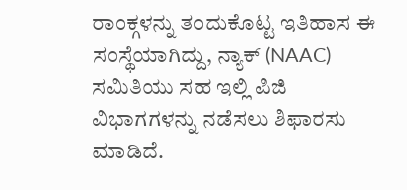ರಾಂಕ್ಗಳನ್ನು ತಂದುಕೊಟ್ಟ ಇತಿಹಾಸ ಈ ಸಂಸ್ಥೆಯಾಗಿದ್ದು, ನ್ಯಾಕ್ (NAAC) ಸಮಿತಿಯು ಸಹ ಇಲ್ಲಿ ಪಿಜಿ ವಿಭಾಗಗಳನ್ನು ನಡೆಸಲು ಶಿಫಾರಸು ಮಾಡಿದೆ.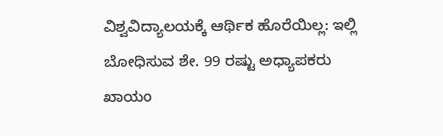ವಿಶ್ವವಿದ್ಯಾಲಯಕ್ಕೆ ಆರ್ಥಿಕ ಹೊರೆಯಿಲ್ಲ: ಇಲ್ಲಿ ಬೋಧಿಸುವ ಶೇ. 99 ರಷ್ಟು ಅಧ್ಯಾಪಕರು ಖಾಯಂ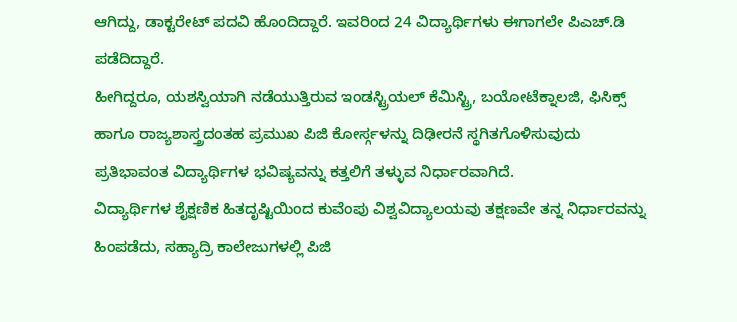ಆಗಿದ್ದು, ಡಾಕ್ಟರೇಟ್ ಪದವಿ ಹೊಂದಿದ್ದಾರೆ. ಇವರಿಂದ 24 ವಿದ್ಯಾರ್ಥಿಗಳು ಈಗಾಗಲೇ ಪಿಎಚ್.ಡಿ ಪಡೆದಿದ್ದಾರೆ.
ಹೀಗಿದ್ದರೂ, ಯಶಸ್ವಿಯಾಗಿ ನಡೆಯುತ್ತಿರುವ ಇಂಡಸ್ಟ್ರಿಯಲ್ ಕೆಮಿಸ್ಟ್ರಿ, ಬಯೋಟೆಕ್ನಾಲಜಿ, ಫಿಸಿಕ್ಸ್ ಹಾಗೂ ರಾಜ್ಯಶಾಸ್ತ್ರದಂತಹ ಪ್ರಮುಖ ಪಿಜಿ ಕೋರ್ಸ್ಗಳನ್ನು ದಿಢೀರನೆ ಸ್ಥಗಿತಗೊಳಿಸುವುದು ಪ್ರತಿಭಾವಂತ ವಿದ್ಯಾರ್ಥಿಗಳ ಭವಿಷ್ಯವನ್ನು ಕತ್ತಲಿಗೆ ತಳ್ಳುವ ನಿರ್ಧಾರವಾಗಿದೆ.
ವಿದ್ಯಾರ್ಥಿಗಳ ಶೈಕ್ಷಣಿಕ ಹಿತದೃಷ್ಟಿಯಿಂದ ಕುವೆಂಪು ವಿಶ್ವವಿದ್ಯಾಲಯವು ತಕ್ಷಣವೇ ತನ್ನ ನಿರ್ಧಾರವನ್ನು ಹಿಂಪಡೆದು, ಸಹ್ಯಾದ್ರಿ ಕಾಲೇಜುಗಳಲ್ಲಿ ಪಿಜಿ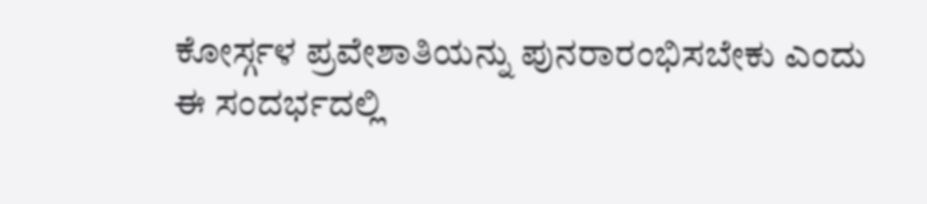ಕೋರ್ಸ್ಗಳ ಪ್ರವೇಶಾತಿಯನ್ನು ಪುನರಾರಂಭಿಸಬೇಕು ಎಂದು ಈ ಸಂದರ್ಭದಲ್ಲಿ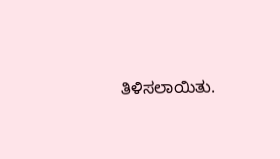ತಿಳಿಸಲಾಯಿತು.